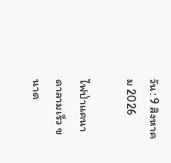วัน: 9 สิงหาคม 2026

ไฟป่าแคนาดาลามเร็ว ขนาด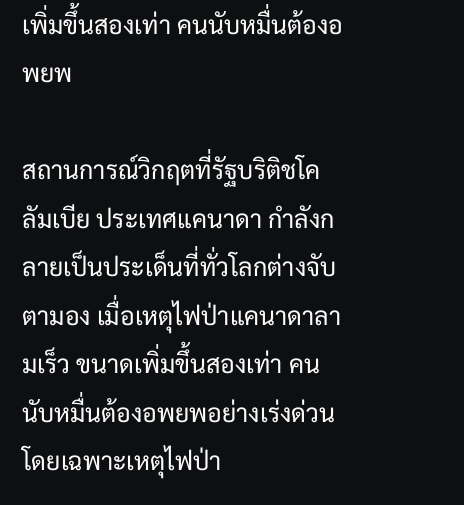เพิ่มขึ้นสองเท่า คนนับหมื่นต้องอพยพ

สถานการณ์วิกฤตที่รัฐบริติชโคลัมเบีย ประเทศแคนาดา กำลังกลายเป็นประเด็นที่ทั่วโลกต่างจับตามอง เมื่อเหตุไฟป่าแคนาดาลามเร็ว ขนาดเพิ่มขึ้นสองเท่า คนนับหมื่นต้องอพยพอย่างเร่งด่วน โดยเฉพาะเหตุไฟป่า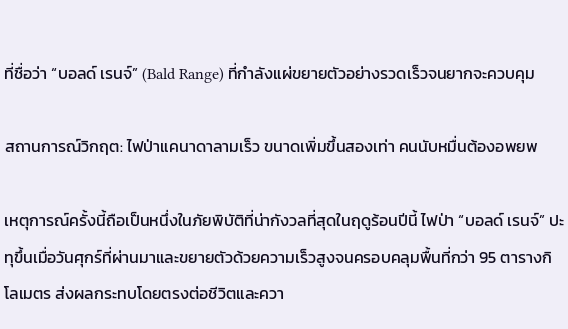ที่ชื่อว่า “บอลด์ เรนจ์” (Bald Range) ที่กำลังแผ่ขยายตัวอย่างรวดเร็วจนยากจะควบคุม

สถานการณ์วิกฤต: ไฟป่าแคนาดาลามเร็ว ขนาดเพิ่มขึ้นสองเท่า คนนับหมื่นต้องอพยพ

เหตุการณ์ครั้งนี้ถือเป็นหนึ่งในภัยพิบัติที่น่ากังวลที่สุดในฤดูร้อนปีนี้ ไฟป่า “บอลด์ เรนจ์” ปะทุขึ้นเมื่อวันศุกร์ที่ผ่านมาและขยายตัวด้วยความเร็วสูงจนครอบคลุมพื้นที่กว่า 95 ตารางกิโลเมตร ส่งผลกระทบโดยตรงต่อชีวิตและควา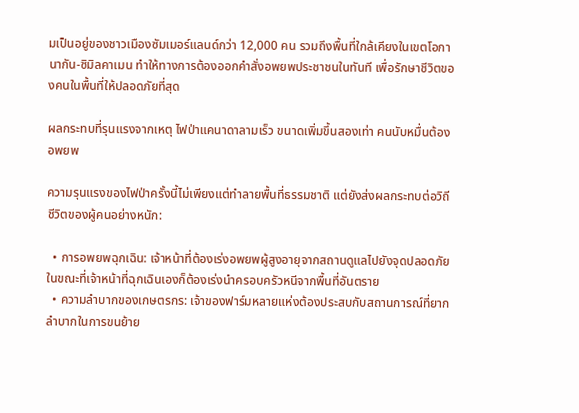มเป็นอยู่ของชาวเมืองซัมเมอร์แลนด์กว่า 12,000 คน รวมถึงพื้นที่ใกล้เคียงในเขตโอกานากัน-ซิมิลคาเมน ทำให้ทางการต้องออกคำสั่งอพยพประชาชนในทันที เพื่อรักษาชีวิตของคนในพื้นที่ให้ปลอดภัยที่สุด

ผลกระทบที่รุนแรงจากเหตุ ไฟป่าแคนาดาลามเร็ว ขนาดเพิ่มขึ้นสองเท่า คนนับหมื่นต้องอพยพ

ความรุนแรงของไฟป่าครั้งนี้ไม่เพียงแต่ทำลายพื้นที่ธรรมชาติ แต่ยังส่งผลกระทบต่อวิถีชีวิตของผู้คนอย่างหนัก:

  • การอพยพฉุกเฉิน: เจ้าหน้าที่ต้องเร่งอพยพผู้สูงอายุจากสถานดูแลไปยังจุดปลอดภัย ในขณะที่เจ้าหน้าที่ฉุกเฉินเองก็ต้องเร่งนำครอบครัวหนีจากพื้นที่อันตราย
  • ความลำบากของเกษตรกร: เจ้าของฟาร์มหลายแห่งต้องประสบกับสถานการณ์ที่ยากลำบากในการขนย้าย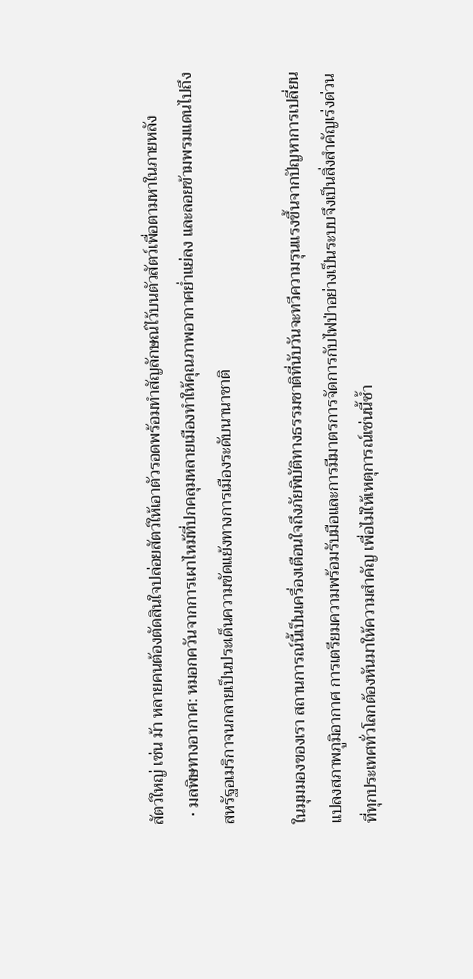สัตว์ใหญ่ เช่น ม้า หลายคนต้องตัดสินใจปล่อยสัตว์ให้เอาตัวรอดพร้อมทำสัญลักษณ์ไว้บนตัวสัตว์เพื่อตามหาในภายหลัง
  • มลพิษทางอากาศ: หมอกควันจากการเผาไหม้ที่ปกคลุมหลายเมืองทำให้คุณภาพอากาศย่ำแย่ลง และลอยข้ามพรมแดนไปถึงสหรัฐอเมริกาจนกลายเป็นประเด็นความขัดแย้งทางการเมืองระดับนานาชาติ

ในมุมมองของเรา สถานการณ์นี้เป็นเครื่องเตือนใจถึงภัยพิบัติทางธรรมชาติที่นับวันจะทวีความรุนแรงขึ้นจากปัญหาการเปลี่ยนแปลงสภาพภูมิอากาศ การเตรียมความพร้อมรับมือและการมีมาตรการจัดการกับไฟป่าอย่างเป็นระบบจึงเป็นสิ่งสำคัญเร่งด่วนที่ทุกประเทศทั่วโลกต้องหันมาให้ความสำคัญ เพื่อไม่ให้เหตุการณ์เช่นนี้ซ้ำ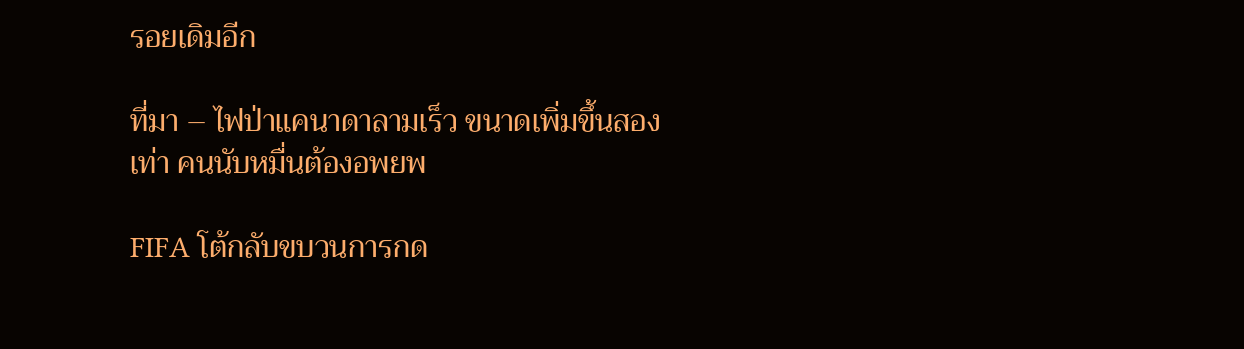รอยเดิมอีก

ที่มา – ไฟป่าแคนาดาลามเร็ว ขนาดเพิ่มขึ้นสองเท่า คนนับหมื่นต้องอพยพ

FIFA โต้กลับขบวนการกด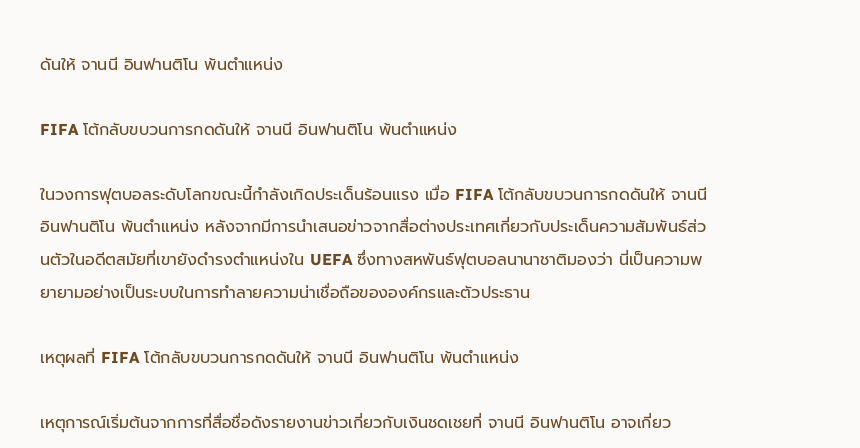ดันให้ จานนี อินฟานติโน พ้นตำแหน่ง

FIFA โต้กลับขบวนการกดดันให้ จานนี อินฟานติโน พ้นตำแหน่ง

ในวงการฟุตบอลระดับโลกขณะนี้กำลังเกิดประเด็นร้อนแรง เมื่อ FIFA โต้กลับขบวนการกดดันให้ จานนี อินฟานติโน พ้นตำแหน่ง หลังจากมีการนำเสนอข่าวจากสื่อต่างประเทศเกี่ยวกับประเด็นความสัมพันธ์ส่วนตัวในอดีตสมัยที่เขายังดำรงตำแหน่งใน UEFA ซึ่งทางสหพันธ์ฟุตบอลนานาชาติมองว่า นี่เป็นความพยายามอย่างเป็นระบบในการทำลายความน่าเชื่อถือขององค์กรและตัวประธาน

เหตุผลที่ FIFA โต้กลับขบวนการกดดันให้ จานนี อินฟานติโน พ้นตำแหน่ง

เหตุการณ์เริ่มต้นจากการที่สื่อชื่อดังรายงานข่าวเกี่ยวกับเงินชดเชยที่ จานนี อินฟานติโน อาจเกี่ยว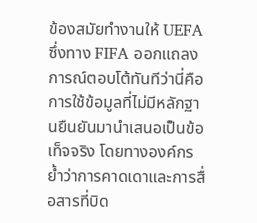ข้องสมัยทำงานให้ UEFA ซึ่งทาง FIFA ออกแถลงการณ์ตอบโต้ทันทีว่านี่คือการใช้ข้อมูลที่ไม่มีหลักฐานยืนยันมานำเสนอเป็นข้อเท็จจริง โดยทางองค์กรย้ำว่าการคาดเดาและการสื่อสารที่บิด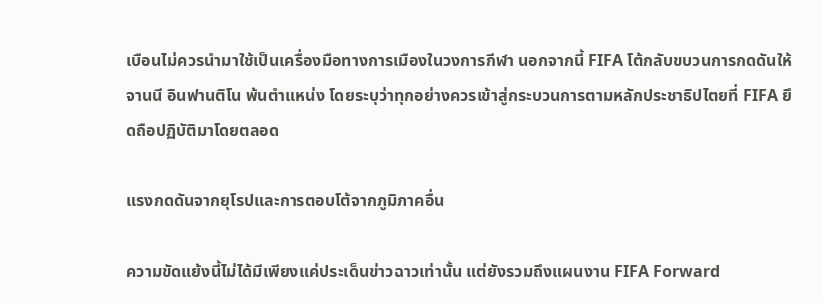เบือนไม่ควรนำมาใช้เป็นเครื่องมือทางการเมืองในวงการกีฬา นอกจากนี้ FIFA โต้กลับขบวนการกดดันให้ จานนี อินฟานติโน พ้นตำแหน่ง โดยระบุว่าทุกอย่างควรเข้าสู่กระบวนการตามหลักประชาธิปไตยที่ FIFA ยึดถือปฏิบัติมาโดยตลอด

แรงกดดันจากยุโรปและการตอบโต้จากภูมิภาคอื่น

ความขัดแย้งนี้ไม่ได้มีเพียงแค่ประเด็นข่าวฉาวเท่านั้น แต่ยังรวมถึงแผนงาน FIFA Forward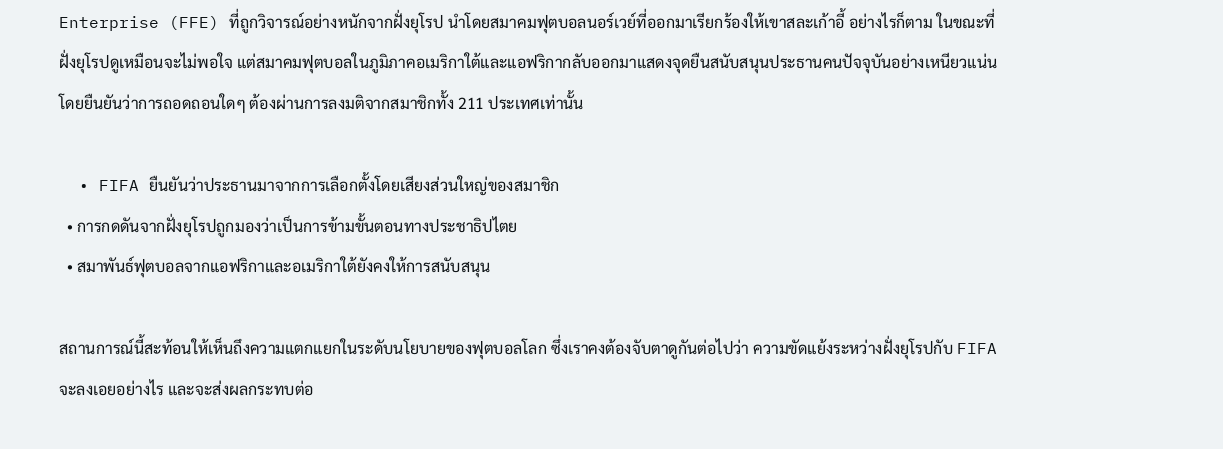Enterprise (FFE) ที่ถูกวิจารณ์อย่างหนักจากฝั่งยุโรป นำโดยสมาคมฟุตบอลนอร์เวย์ที่ออกมาเรียกร้องให้เขาสละเก้าอี้ อย่างไรก็ตาม ในขณะที่ฝั่งยุโรปดูเหมือนจะไม่พอใจ แต่สมาคมฟุตบอลในภูมิภาคอเมริกาใต้และแอฟริกากลับออกมาแสดงจุดยืนสนับสนุนประธานคนปัจจุบันอย่างเหนียวแน่น โดยยืนยันว่าการถอดถอนใดๆ ต้องผ่านการลงมติจากสมาชิกทั้ง 211 ประเทศเท่านั้น

  • FIFA ยืนยันว่าประธานมาจากการเลือกตั้งโดยเสียงส่วนใหญ่ของสมาชิก
  • การกดดันจากฝั่งยุโรปถูกมองว่าเป็นการข้ามขั้นตอนทางประชาธิปไตย
  • สมาพันธ์ฟุตบอลจากแอฟริกาและอเมริกาใต้ยังคงให้การสนับสนุน

สถานการณ์นี้สะท้อนให้เห็นถึงความแตกแยกในระดับนโยบายของฟุตบอลโลก ซึ่งเราคงต้องจับตาดูกันต่อไปว่า ความขัดแย้งระหว่างฝั่งยุโรปกับ FIFA จะลงเอยอย่างไร และจะส่งผลกระทบต่อ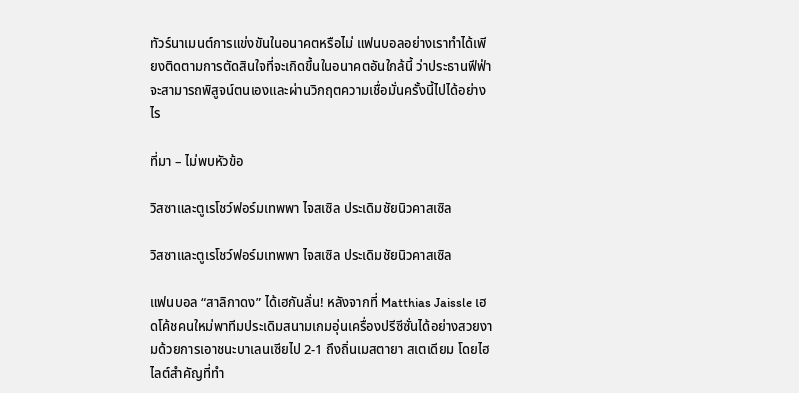ทัวร์นาเมนต์การแข่งขันในอนาคตหรือไม่ แฟนบอลอย่างเราทำได้เพียงติดตามการตัดสินใจที่จะเกิดขึ้นในอนาคตอันใกล้นี้ ว่าประธานฟีฟ่าจะสามารถพิสูจน์ตนเองและผ่านวิกฤตความเชื่อมั่นครั้งนี้ไปได้อย่างไร

ที่มา – ไม่พบหัวข้อ

วิสซาและตูเรโชว์ฟอร์มเทพพา ไจสเซิล ประเดิมชัยนิวคาสเซิล

วิสซาและตูเรโชว์ฟอร์มเทพพา ไจสเซิล ประเดิมชัยนิวคาสเซิล

แฟนบอล “สาลิกาดง” ได้เฮกันลั่น! หลังจากที่ Matthias Jaissle เฮดโค้ชคนใหม่พาทีมประเดิมสนามเกมอุ่นเครื่องปรีซีซั่นได้อย่างสวยงามด้วยการเอาชนะบาเลนเซียไป 2-1 ถึงถิ่นเมสตายา สเตเดียม โดยไฮไลต์สำคัญที่ทำ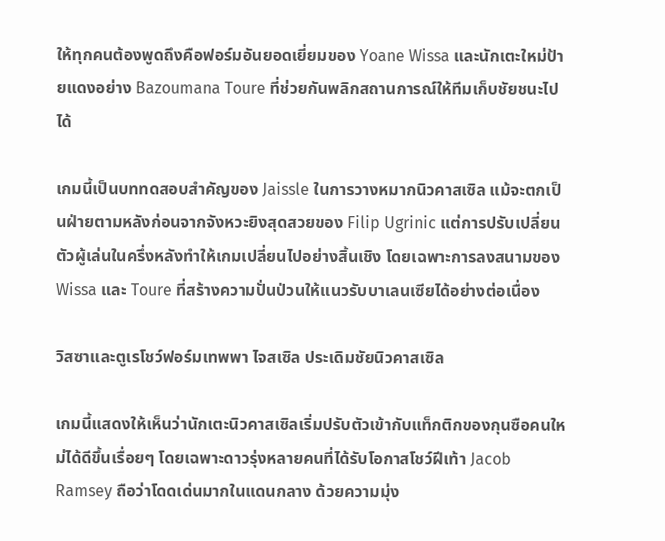ให้ทุกคนต้องพูดถึงคือฟอร์มอันยอดเยี่ยมของ Yoane Wissa และนักเตะใหม่ป้ายแดงอย่าง Bazoumana Toure ที่ช่วยกันพลิกสถานการณ์ให้ทีมเก็บชัยชนะไปได้

เกมนี้เป็นบททดสอบสำคัญของ Jaissle ในการวางหมากนิวคาสเซิล แม้จะตกเป็นฝ่ายตามหลังก่อนจากจังหวะยิงสุดสวยของ Filip Ugrinic แต่การปรับเปลี่ยนตัวผู้เล่นในครึ่งหลังทำให้เกมเปลี่ยนไปอย่างสิ้นเชิง โดยเฉพาะการลงสนามของ Wissa และ Toure ที่สร้างความปั่นป่วนให้แนวรับบาเลนเซียได้อย่างต่อเนื่อง

วิสซาและตูเรโชว์ฟอร์มเทพพา ไจสเซิล ประเดิมชัยนิวคาสเซิล

เกมนี้แสดงให้เห็นว่านักเตะนิวคาสเซิลเริ่มปรับตัวเข้ากับแท็กติกของกุนซือคนใหม่ได้ดีขึ้นเรื่อยๆ โดยเฉพาะดาวรุ่งหลายคนที่ได้รับโอกาสโชว์ฝีเท้า Jacob Ramsey ถือว่าโดดเด่นมากในแดนกลาง ด้วยความมุ่ง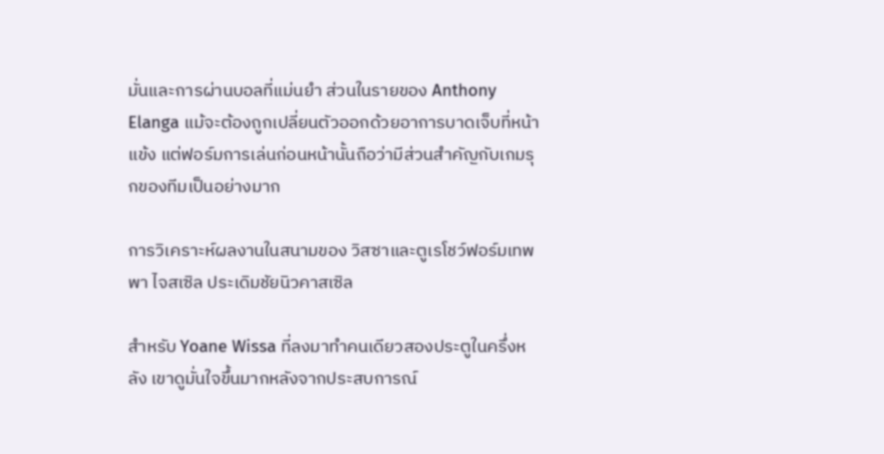มั่นและการผ่านบอลที่แม่นยำ ส่วนในรายของ Anthony Elanga แม้จะต้องถูกเปลี่ยนตัวออกด้วยอาการบาดเจ็บที่หน้าแข้ง แต่ฟอร์มการเล่นก่อนหน้านั้นถือว่ามีส่วนสำคัญกับเกมรุกของทีมเป็นอย่างมาก

การวิเคราะห์ผลงานในสนามของ วิสซาและตูเรโชว์ฟอร์มเทพพา ไจสเซิล ประเดิมชัยนิวคาสเซิล

สำหรับ Yoane Wissa ที่ลงมาทำคนเดียวสองประตูในครึ่งหลัง เขาดูมั่นใจขึ้นมากหลังจากประสบการณ์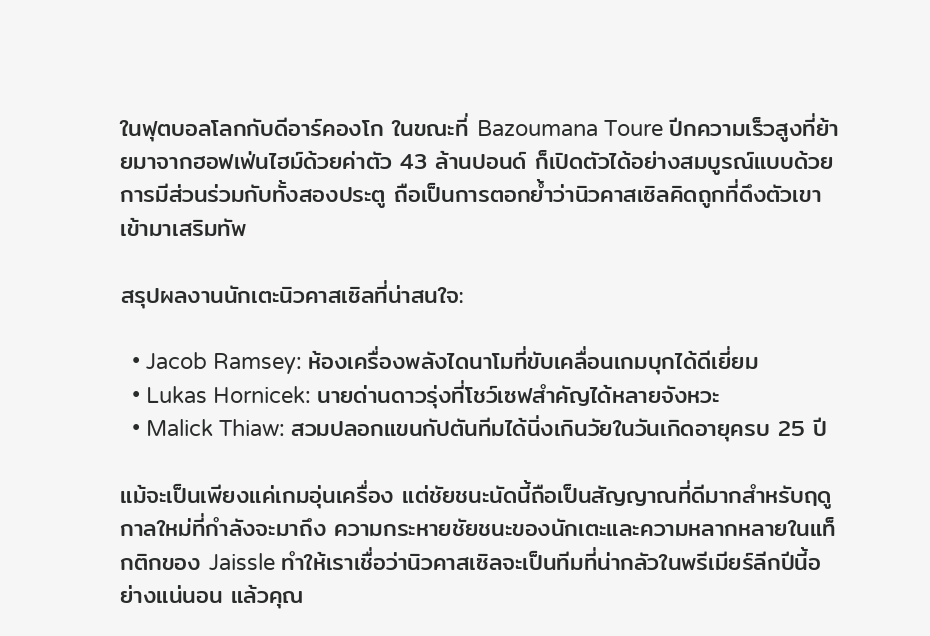ในฟุตบอลโลกกับดีอาร์คองโก ในขณะที่ Bazoumana Toure ปีกความเร็วสูงที่ย้ายมาจากฮอฟเฟ่นไฮม์ด้วยค่าตัว 43 ล้านปอนด์ ก็เปิดตัวได้อย่างสมบูรณ์แบบด้วยการมีส่วนร่วมกับทั้งสองประตู ถือเป็นการตอกย้ำว่านิวคาสเซิลคิดถูกที่ดึงตัวเขาเข้ามาเสริมทัพ

สรุปผลงานนักเตะนิวคาสเซิลที่น่าสนใจ:

  • Jacob Ramsey: ห้องเครื่องพลังไดนาโมที่ขับเคลื่อนเกมบุกได้ดีเยี่ยม
  • Lukas Hornicek: นายด่านดาวรุ่งที่โชว์เซฟสำคัญได้หลายจังหวะ
  • Malick Thiaw: สวมปลอกแขนกัปตันทีมได้นิ่งเกินวัยในวันเกิดอายุครบ 25 ปี

แม้จะเป็นเพียงแค่เกมอุ่นเครื่อง แต่ชัยชนะนัดนี้ถือเป็นสัญญาณที่ดีมากสำหรับฤดูกาลใหม่ที่กำลังจะมาถึง ความกระหายชัยชนะของนักเตะและความหลากหลายในแท็กติกของ Jaissle ทำให้เราเชื่อว่านิวคาสเซิลจะเป็นทีมที่น่ากลัวในพรีเมียร์ลีกปีนี้อย่างแน่นอน แล้วคุณ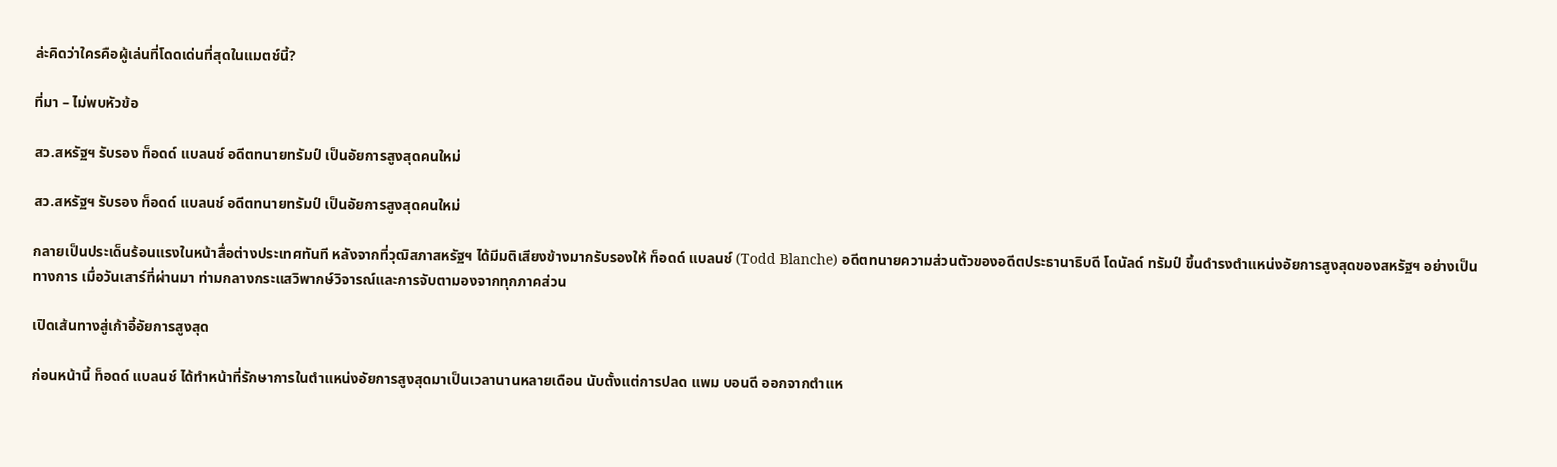ล่ะคิดว่าใครคือผู้เล่นที่โดดเด่นที่สุดในแมตช์นี้?

ที่มา – ไม่พบหัวข้อ

สว.สหรัฐฯ รับรอง ท็อดด์ แบลนช์ อดีตทนายทรัมป์ เป็นอัยการสูงสุดคนใหม่

สว.สหรัฐฯ รับรอง ท็อดด์ แบลนช์ อดีตทนายทรัมป์ เป็นอัยการสูงสุดคนใหม่

กลายเป็นประเด็นร้อนแรงในหน้าสื่อต่างประเทศทันที หลังจากที่วุฒิสภาสหรัฐฯ ได้มีมติเสียงข้างมากรับรองให้ ท็อดด์ แบลนช์ (Todd Blanche) อดีตทนายความส่วนตัวของอดีตประธานาธิบดี โดนัลด์ ทรัมป์ ขึ้นดำรงตำแหน่งอัยการสูงสุดของสหรัฐฯ อย่างเป็นทางการ เมื่อวันเสาร์ที่ผ่านมา ท่ามกลางกระแสวิพากษ์วิจารณ์และการจับตามองจากทุกภาคส่วน

เปิดเส้นทางสู่เก้าอี้อัยการสูงสุด

ก่อนหน้านี้ ท็อดด์ แบลนช์ ได้ทำหน้าที่รักษาการในตำแหน่งอัยการสูงสุดมาเป็นเวลานานหลายเดือน นับตั้งแต่การปลด แพม บอนดี ออกจากตำแห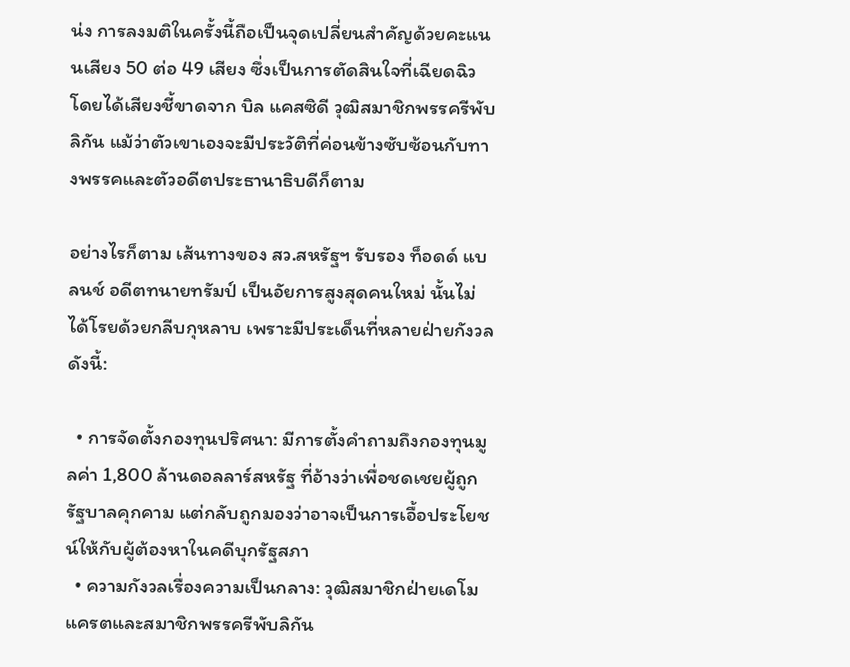น่ง การลงมติในครั้งนี้ถือเป็นจุดเปลี่ยนสำคัญด้วยคะแนนเสียง 50 ต่อ 49 เสียง ซึ่งเป็นการตัดสินใจที่เฉียดฉิว โดยได้เสียงชี้ขาดจาก บิล แคสซิดี วุฒิสมาชิกพรรครีพับลิกัน แม้ว่าตัวเขาเองจะมีประวัติที่ค่อนข้างซับซ้อนกับทางพรรคและตัวอดีตประธานาธิบดีก็ตาม

อย่างไรก็ตาม เส้นทางของ สว.สหรัฐฯ รับรอง ท็อดด์ แบลนช์ อดีตทนายทรัมป์ เป็นอัยการสูงสุดคนใหม่ นั้นไม่ได้โรยด้วยกลีบกุหลาบ เพราะมีประเด็นที่หลายฝ่ายกังวลดังนี้:

  • การจัดตั้งกองทุนปริศนา: มีการตั้งคำถามถึงกองทุนมูลค่า 1,800 ล้านดอลลาร์สหรัฐ ที่อ้างว่าเพื่อชดเชยผู้ถูกรัฐบาลคุกคาม แต่กลับถูกมองว่าอาจเป็นการเอื้อประโยชน์ให้กับผู้ต้องหาในคดีบุกรัฐสภา
  • ความกังวลเรื่องความเป็นกลาง: วุฒิสมาชิกฝ่ายเดโมแครตและสมาชิกพรรครีพับลิกัน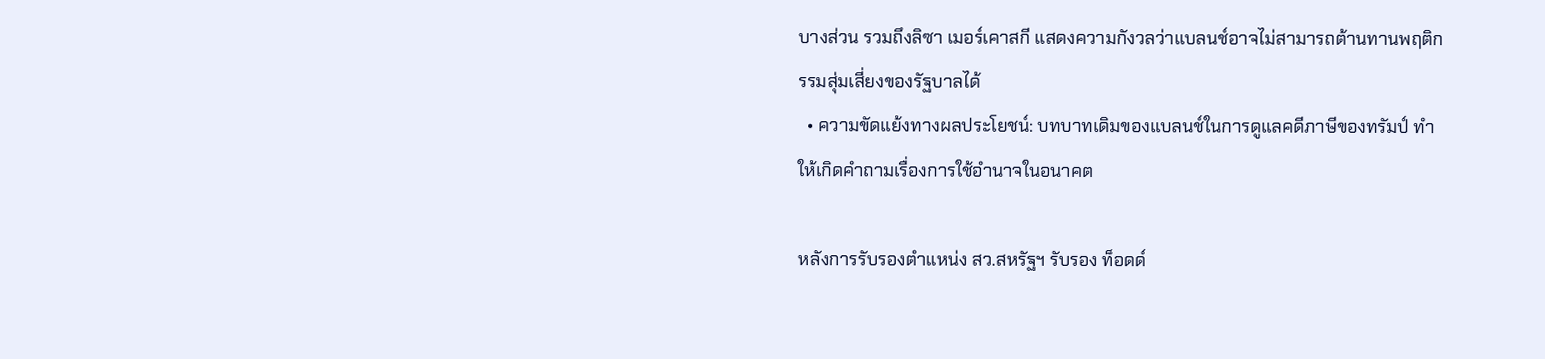บางส่วน รวมถึงลิซา เมอร์เคาสกี แสดงความกังวลว่าแบลนช์อาจไม่สามารถต้านทานพฤติกรรมสุ่มเสี่ยงของรัฐบาลได้
  • ความขัดแย้งทางผลประโยชน์: บทบาทเดิมของแบลนช์ในการดูแลคดีภาษีของทรัมป์ ทำให้เกิดคำถามเรื่องการใช้อำนาจในอนาคต

หลังการรับรองตำแหน่ง สว.สหรัฐฯ รับรอง ท็อดด์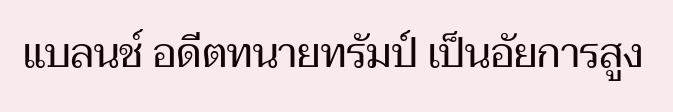แบลนช์ อดีตทนายทรัมป์ เป็นอัยการสูง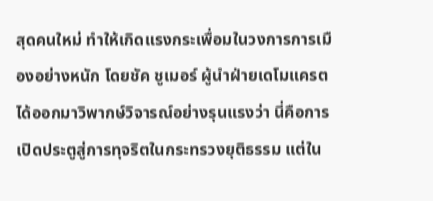สุดคนใหม่ ทำให้เกิดแรงกระเพื่อมในวงการการเมืองอย่างหนัก โดยชัค ชูเมอร์ ผู้นำฝ่ายเดโมแครตได้ออกมาวิพากษ์วิจารณ์อย่างรุนแรงว่า นี่คือการเปิดประตูสู่การทุจริตในกระทรวงยุติธรรม แต่ใน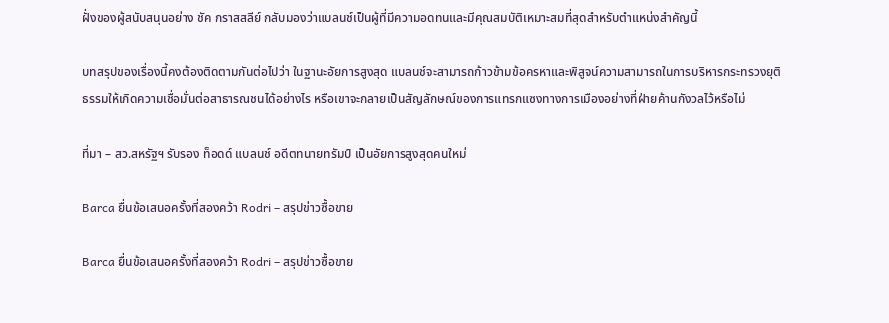ฝั่งของผู้สนับสนุนอย่าง ชัค กราสสลีย์ กลับมองว่าแบลนช์เป็นผู้ที่มีความอดทนและมีคุณสมบัติเหมาะสมที่สุดสำหรับตำแหน่งสำคัญนี้

บทสรุปของเรื่องนี้คงต้องติดตามกันต่อไปว่า ในฐานะอัยการสูงสุด แบลนช์จะสามารถก้าวข้ามข้อครหาและพิสูจน์ความสามารถในการบริหารกระทรวงยุติธรรมให้เกิดความเชื่อมั่นต่อสาธารณชนได้อย่างไร หรือเขาจะกลายเป็นสัญลักษณ์ของการแทรกแซงทางการเมืองอย่างที่ฝ่ายค้านกังวลไว้หรือไม่

ที่มา – สว.สหรัฐฯ รับรอง ท็อดด์ แบลนช์ อดีตทนายทรัมป์ เป็นอัยการสูงสุดคนใหม่

Barca ยื่นข้อเสนอครั้งที่สองคว้า Rodri – สรุปข่าวซื้อขาย

Barca ยื่นข้อเสนอครั้งที่สองคว้า Rodri – สรุปข่าวซื้อขาย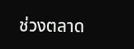ช่วงตลาด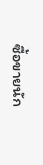ซื้อขายนัก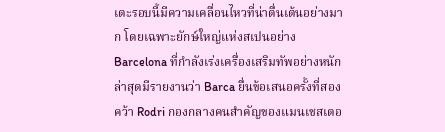เตะรอบนี้มีความเคลื่อนไหวที่น่าตื่นเต้นอย่างมาก โดยเฉพาะยักษ์ใหญ่แห่งสเปนอย่าง Barcelona ที่กำลังเร่งเครื่องเสริมทัพอย่างหนัก ล่าสุดมีรายงานว่า Barca ยื่นข้อเสนอครั้งที่สองคว้า Rodri กองกลางคนสำคัญของแมนเชสเตอ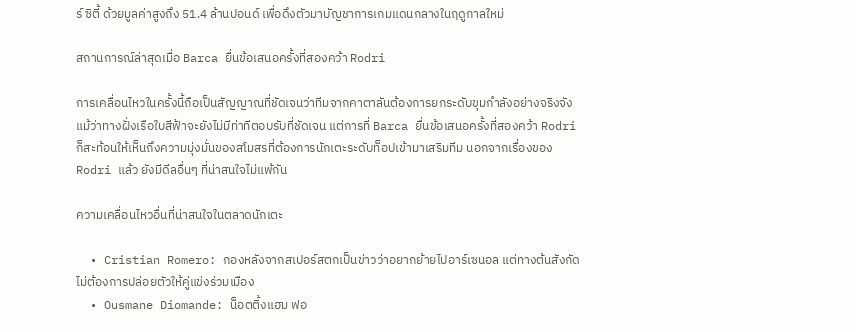ร์ ซิตี้ ด้วยมูลค่าสูงถึง 51.4 ล้านปอนด์ เพื่อดึงตัวมาบัญชาการเกมแดนกลางในฤดูกาลใหม่

สถานการณ์ล่าสุดเมื่อ Barca ยื่นข้อเสนอครั้งที่สองคว้า Rodri

การเคลื่อนไหวในครั้งนี้ถือเป็นสัญญาณที่ชัดเจนว่าทีมจากคาตาลันต้องการยกระดับขุมกำลังอย่างจริงจัง แม้ว่าทางฝั่งเรือใบสีฟ้าจะยังไม่มีท่าทีตอบรับที่ชัดเจน แต่การที่ Barca ยื่นข้อเสนอครั้งที่สองคว้า Rodri ก็สะท้อนให้เห็นถึงความมุ่งมั่นของสโมสรที่ต้องการนักเตะระดับท็อปเข้ามาเสริมทีม นอกจากเรื่องของ Rodri แล้ว ยังมีดีลอื่นๆ ที่น่าสนใจไม่แพ้กัน

ความเคลื่อนไหวอื่นที่น่าสนใจในตลาดนักเตะ

  • Cristian Romero: กองหลังจากสเปอร์สตกเป็นข่าวว่าอยากย้ายไปอาร์เซนอล แต่ทางต้นสังกัดไม่ต้องการปล่อยตัวให้คู่แข่งร่วมเมือง
  • Ousmane Diomande: น็อตติ้งแฮม ฟอ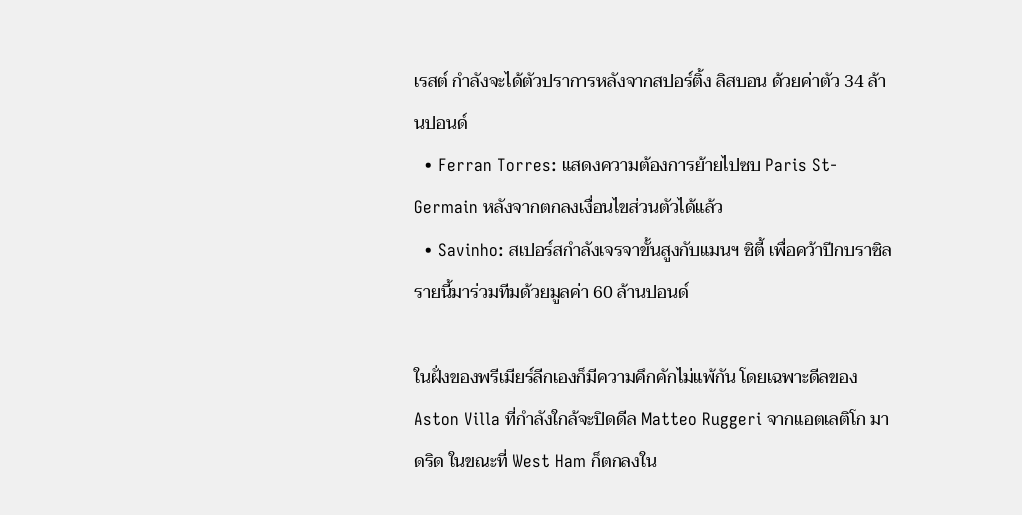เรสต์ กำลังจะได้ตัวปราการหลังจากสปอร์ติ้ง ลิสบอน ด้วยค่าตัว 34 ล้านปอนด์
  • Ferran Torres: แสดงความต้องการย้ายไปซบ Paris St-Germain หลังจากตกลงเงื่อนไขส่วนตัวได้แล้ว
  • Savinho: สเปอร์สกำลังเจรจาขั้นสูงกับแมนฯ ซิตี้ เพื่อคว้าปีกบราซิลรายนี้มาร่วมทีมด้วยมูลค่า 60 ล้านปอนด์

ในฝั่งของพรีเมียร์ลีกเองก็มีความคึกคักไม่แพ้กัน โดยเฉพาะดีลของ Aston Villa ที่กำลังใกล้จะปิดดีล Matteo Ruggeri จากแอตเลติโก มาดริด ในขณะที่ West Ham ก็ตกลงใน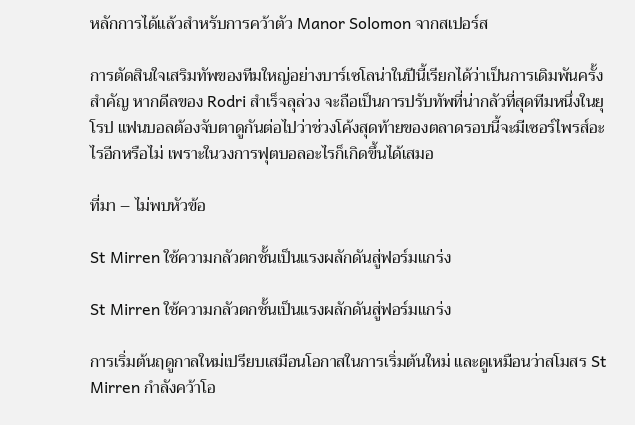หลักการได้แล้วสำหรับการคว้าตัว Manor Solomon จากสเปอร์ส

การตัดสินใจเสริมทัพของทีมใหญ่อย่างบาร์เซโลน่าในปีนี้เรียกได้ว่าเป็นการเดิมพันครั้งสำคัญ หากดีลของ Rodri สำเร็จลุล่วง จะถือเป็นการปรับทัพที่น่ากลัวที่สุดทีมหนึ่งในยุโรป แฟนบอลต้องจับตาดูกันต่อไปว่าช่วงโค้งสุดท้ายของตลาดรอบนี้จะมีเซอร์ไพรส์อะไรอีกหรือไม่ เพราะในวงการฟุตบอลอะไรก็เกิดขึ้นได้เสมอ

ที่มา – ไม่พบหัวข้อ

St Mirren ใช้ความกลัวตกชั้นเป็นแรงผลักดันสู่ฟอร์มแกร่ง

St Mirren ใช้ความกลัวตกชั้นเป็นแรงผลักดันสู่ฟอร์มแกร่ง

การเริ่มต้นฤดูกาลใหม่เปรียบเสมือนโอกาสในการเริ่มต้นใหม่ และดูเหมือนว่าสโมสร St Mirren กำลังคว้าโอ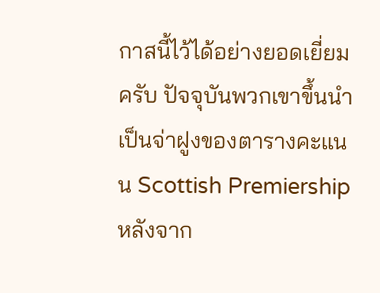กาสนี้ไว้ได้อย่างยอดเยี่ยมครับ ปัจจุบันพวกเขาขึ้นนำเป็นจ่าฝูงของตารางคะแนน Scottish Premiership หลังจาก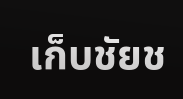เก็บชัยช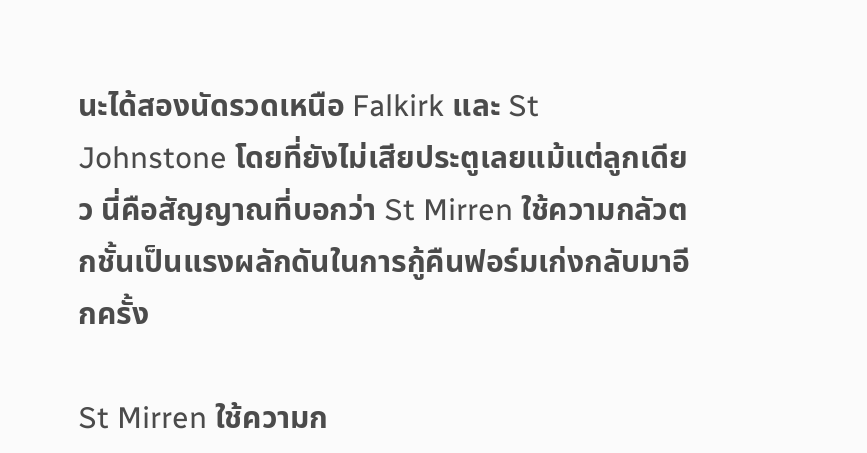นะได้สองนัดรวดเหนือ Falkirk และ St Johnstone โดยที่ยังไม่เสียประตูเลยแม้แต่ลูกเดียว นี่คือสัญญาณที่บอกว่า St Mirren ใช้ความกลัวตกชั้นเป็นแรงผลักดันในการกู้คืนฟอร์มเก่งกลับมาอีกครั้ง

St Mirren ใช้ความก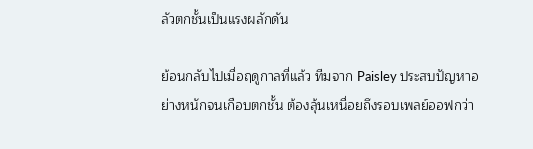ลัวตกชั้นเป็นแรงผลักดัน

ย้อนกลับไปเมื่อฤดูกาลที่แล้ว ทีมจาก Paisley ประสบปัญหาอย่างหนักจนเกือบตกชั้น ต้องลุ้นเหนื่อยถึงรอบเพลย์ออฟกว่า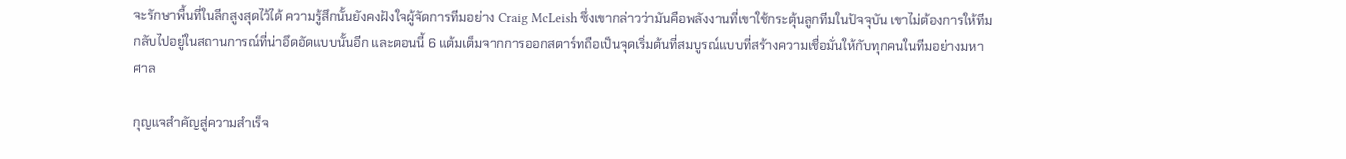จะรักษาพื้นที่ในลีกสูงสุดไว้ได้ ความรู้สึกนั้นยังคงฝังใจผู้จัดการทีมอย่าง Craig McLeish ซึ่งเขากล่าวว่ามันคือพลังงานที่เขาใช้กระตุ้นลูกทีมในปัจจุบัน เขาไม่ต้องการให้ทีมกลับไปอยู่ในสถานการณ์ที่น่าอึดอัดแบบนั้นอีก และตอนนี้ 6 แต้มเต็มจากการออกสตาร์ทถือเป็นจุดเริ่มต้นที่สมบูรณ์แบบที่สร้างความเชื่อมั่นให้กับทุกคนในทีมอย่างมหาศาล

กุญแจสำคัญสู่ความสำเร็จ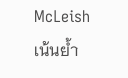McLeish เน้นย้ำ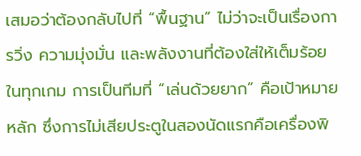เสมอว่าต้องกลับไปที่ “พื้นฐาน” ไม่ว่าจะเป็นเรื่องการวิ่ง ความมุ่งมั่น และพลังงานที่ต้องใส่ให้เต็มร้อยในทุกเกม การเป็นทีมที่ “เล่นด้วยยาก” คือเป้าหมายหลัก ซึ่งการไม่เสียประตูในสองนัดแรกคือเครื่องพิ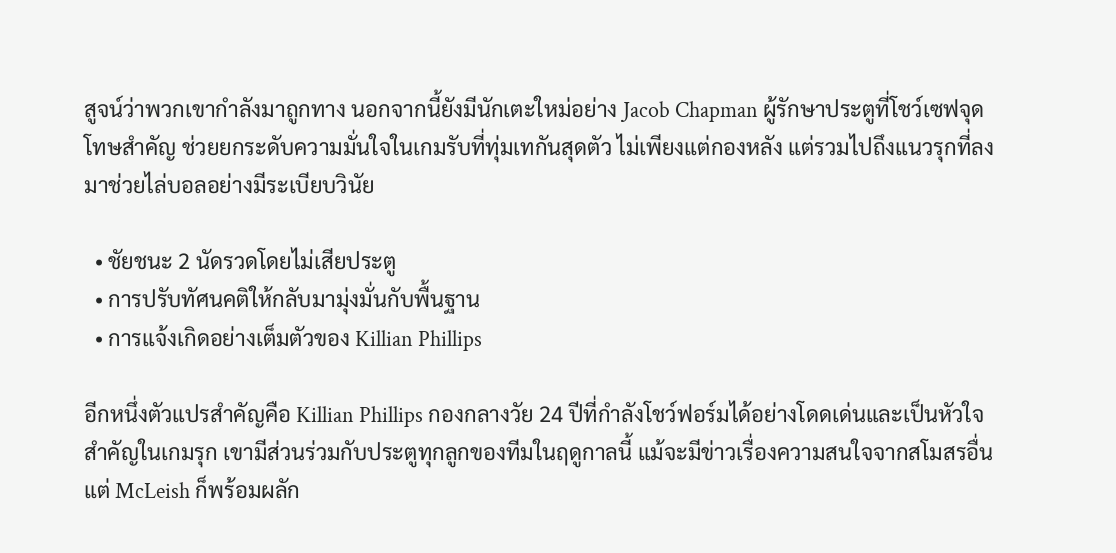สูจน์ว่าพวกเขากำลังมาถูกทาง นอกจากนี้ยังมีนักเตะใหม่อย่าง Jacob Chapman ผู้รักษาประตูที่โชว์เซฟจุดโทษสำคัญ ช่วยยกระดับความมั่นใจในเกมรับที่ทุ่มเทกันสุดตัว ไม่เพียงแต่กองหลัง แต่รวมไปถึงแนวรุกที่ลงมาช่วยไล่บอลอย่างมีระเบียบวินัย

  • ชัยชนะ 2 นัดรวดโดยไม่เสียประตู
  • การปรับทัศนคติให้กลับมามุ่งมั่นกับพื้นฐาน
  • การแจ้งเกิดอย่างเต็มตัวของ Killian Phillips

อีกหนึ่งตัวแปรสำคัญคือ Killian Phillips กองกลางวัย 24 ปีที่กำลังโชว์ฟอร์มได้อย่างโดดเด่นและเป็นหัวใจสำคัญในเกมรุก เขามีส่วนร่วมกับประตูทุกลูกของทีมในฤดูกาลนี้ แม้จะมีข่าวเรื่องความสนใจจากสโมสรอื่น แต่ McLeish ก็พร้อมผลัก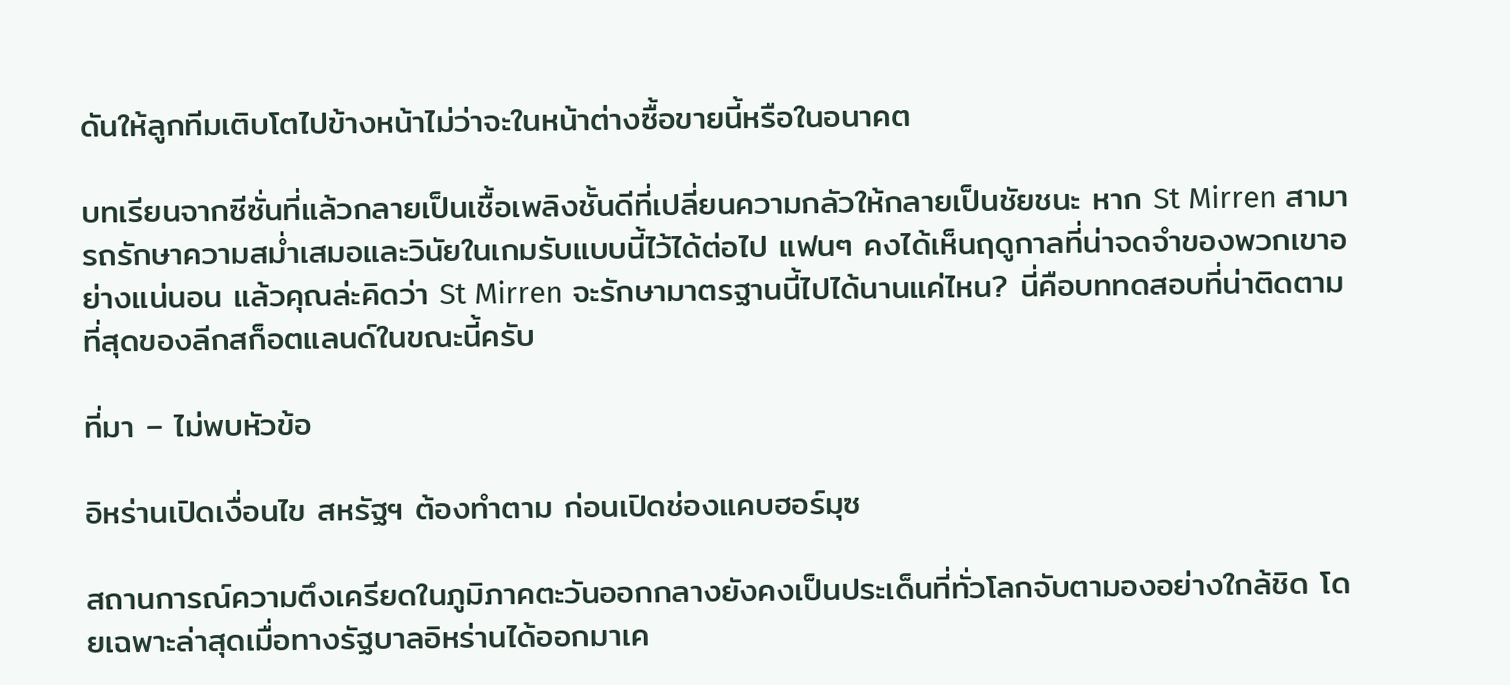ดันให้ลูกทีมเติบโตไปข้างหน้าไม่ว่าจะในหน้าต่างซื้อขายนี้หรือในอนาคต

บทเรียนจากซีซั่นที่แล้วกลายเป็นเชื้อเพลิงชั้นดีที่เปลี่ยนความกลัวให้กลายเป็นชัยชนะ หาก St Mirren สามารถรักษาความสม่ำเสมอและวินัยในเกมรับแบบนี้ไว้ได้ต่อไป แฟนๆ คงได้เห็นฤดูกาลที่น่าจดจำของพวกเขาอย่างแน่นอน แล้วคุณล่ะคิดว่า St Mirren จะรักษามาตรฐานนี้ไปได้นานแค่ไหน? นี่คือบททดสอบที่น่าติดตามที่สุดของลีกสก็อตแลนด์ในขณะนี้ครับ

ที่มา – ไม่พบหัวข้อ

อิหร่านเปิดเงื่อนไข สหรัฐฯ ต้องทำตาม ก่อนเปิดช่องแคบฮอร์มุซ

สถานการณ์ความตึงเครียดในภูมิภาคตะวันออกกลางยังคงเป็นประเด็นที่ทั่วโลกจับตามองอย่างใกล้ชิด โดยเฉพาะล่าสุดเมื่อทางรัฐบาลอิหร่านได้ออกมาเค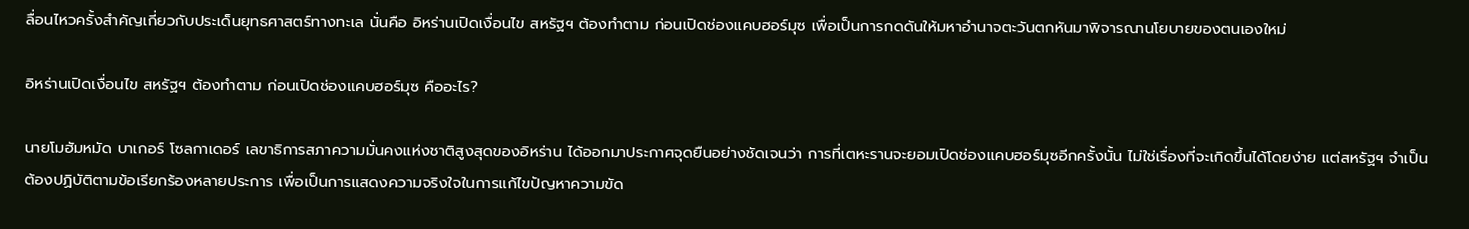ลื่อนไหวครั้งสำคัญเกี่ยวกับประเด็นยุทธศาสตร์ทางทะเล นั่นคือ อิหร่านเปิดเงื่อนไข สหรัฐฯ ต้องทำตาม ก่อนเปิดช่องแคบฮอร์มุซ เพื่อเป็นการกดดันให้มหาอำนาจตะวันตกหันมาพิจารณานโยบายของตนเองใหม่

อิหร่านเปิดเงื่อนไข สหรัฐฯ ต้องทำตาม ก่อนเปิดช่องแคบฮอร์มุซ คืออะไร?

นายโมฮัมหมัด บาเกอร์ โซลกาเดอร์ เลขาธิการสภาความมั่นคงแห่งชาติสูงสุดของอิหร่าน ได้ออกมาประกาศจุดยืนอย่างชัดเจนว่า การที่เตหะรานจะยอมเปิดช่องแคบฮอร์มุซอีกครั้งนั้น ไม่ใช่เรื่องที่จะเกิดขึ้นได้โดยง่าย แต่สหรัฐฯ จำเป็นต้องปฏิบัติตามข้อเรียกร้องหลายประการ เพื่อเป็นการแสดงความจริงใจในการแก้ไขปัญหาความขัด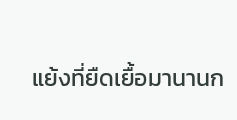แย้งที่ยืดเยื้อมานานก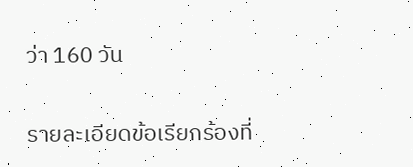ว่า 160 วัน

รายละเอียดข้อเรียกร้องที่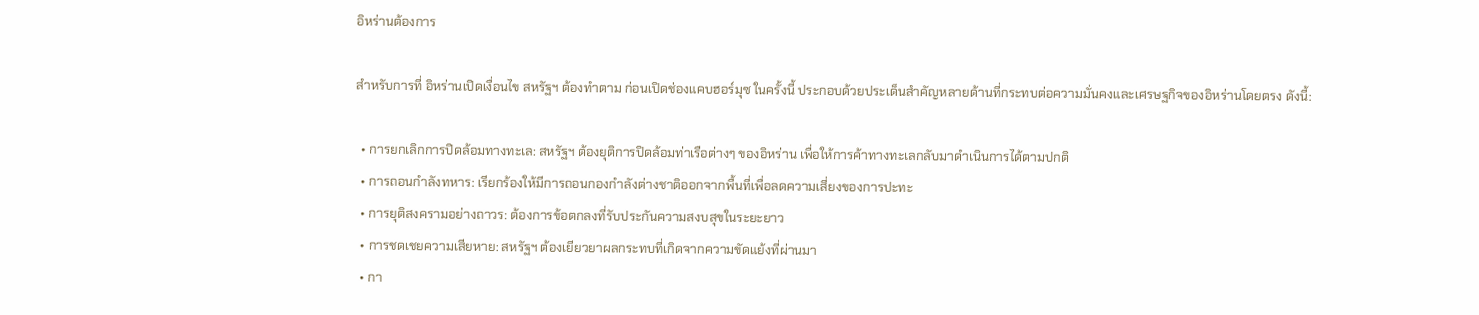อิหร่านต้องการ

สำหรับการที่ อิหร่านเปิดเงื่อนไข สหรัฐฯ ต้องทำตาม ก่อนเปิดช่องแคบฮอร์มุซ ในครั้งนี้ ประกอบด้วยประเด็นสำคัญหลายด้านที่กระทบต่อความมั่นคงและเศรษฐกิจของอิหร่านโดยตรง ดังนี้:

  • การยกเลิกการปิดล้อมทางทะเล: สหรัฐฯ ต้องยุติการปิดล้อมท่าเรือต่างๆ ของอิหร่าน เพื่อให้การค้าทางทะเลกลับมาดำเนินการได้ตามปกติ
  • การถอนกำลังทหาร: เรียกร้องให้มีการถอนกองกำลังต่างชาติออกจากพื้นที่เพื่อลดความเสี่ยงของการปะทะ
  • การยุติสงครามอย่างถาวร: ต้องการข้อตกลงที่รับประกันความสงบสุขในระยะยาว
  • การชดเชยความเสียหาย: สหรัฐฯ ต้องเยียวยาผลกระทบที่เกิดจากความขัดแย้งที่ผ่านมา
  • กา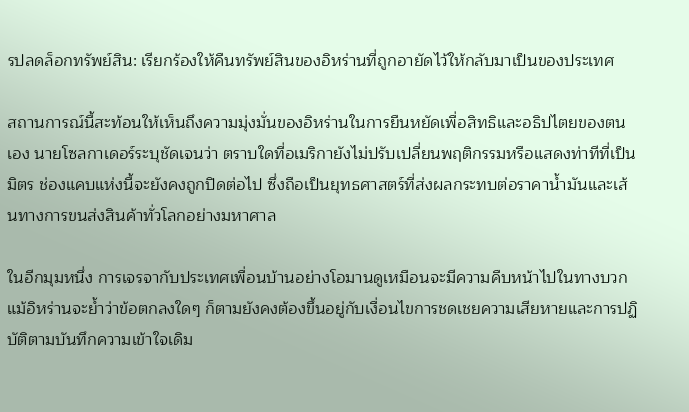รปลดล็อกทรัพย์สิน: เรียกร้องให้คืนทรัพย์สินของอิหร่านที่ถูกอายัดไว้ให้กลับมาเป็นของประเทศ

สถานการณ์นี้สะท้อนให้เห็นถึงความมุ่งมั่นของอิหร่านในการยืนหยัดเพื่อสิทธิและอธิปไตยของตนเอง นายโซลกาเดอร์ระบุชัดเจนว่า ตราบใดที่อเมริกายังไม่ปรับเปลี่ยนพฤติกรรมหรือแสดงท่าทีที่เป็นมิตร ช่องแคบแห่งนี้จะยังคงถูกปิดต่อไป ซึ่งถือเป็นยุทธศาสตร์ที่ส่งผลกระทบต่อราคาน้ำมันและเส้นทางการขนส่งสินค้าทั่วโลกอย่างมหาศาล

ในอีกมุมหนึ่ง การเจรจากับประเทศเพื่อนบ้านอย่างโอมานดูเหมือนจะมีความคืบหน้าไปในทางบวก แม้อิหร่านจะย้ำว่าข้อตกลงใดๆ ก็ตามยังคงต้องขึ้นอยู่กับเงื่อนไขการชดเชยความเสียหายและการปฏิบัติตามบันทึกความเข้าใจเดิม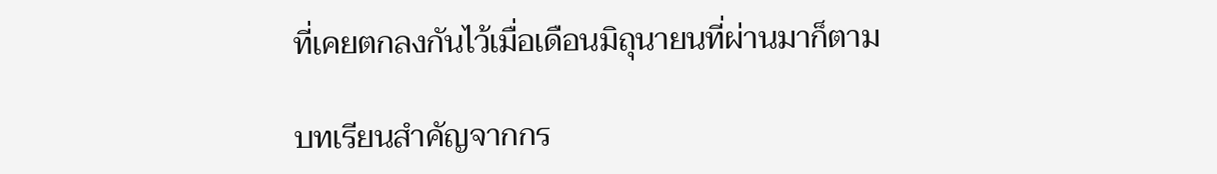ที่เคยตกลงกันไว้เมื่อเดือนมิถุนายนที่ผ่านมาก็ตาม

บทเรียนสำคัญจากกร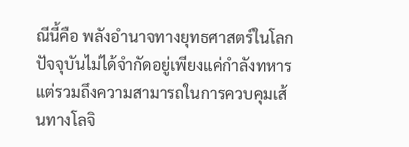ณีนี้คือ พลังอำนาจทางยุทธศาสตร์ในโลกปัจจุบันไม่ได้จำกัดอยู่เพียงแค่กำลังทหาร แต่รวมถึงความสามารถในการควบคุมเส้นทางโลจิ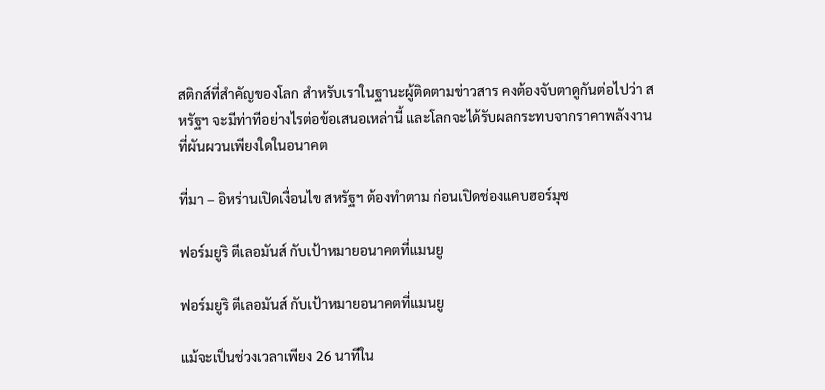สติกส์ที่สำคัญของโลก สำหรับเราในฐานะผู้ติดตามข่าวสาร คงต้องจับตาดูกันต่อไปว่า สหรัฐฯ จะมีท่าทีอย่างไรต่อข้อเสนอเหล่านี้ และโลกจะได้รับผลกระทบจากราคาพลังงานที่ผันผวนเพียงใดในอนาคต

ที่มา – อิหร่านเปิดเงื่อนไข สหรัฐฯ ต้องทำตาม ก่อนเปิดช่องแคบฮอร์มุซ

ฟอร์มยูริ ตีเลอมันส์ กับเป้าหมายอนาคตที่แมนยู

ฟอร์มยูริ ตีเลอมันส์ กับเป้าหมายอนาคตที่แมนยู

แม้จะเป็นช่วงเวลาเพียง 26 นาทีใน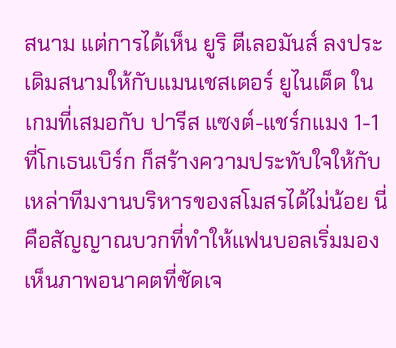สนาม แต่การได้เห็น ยูริ ตีเลอมันส์ ลงประเดิมสนามให้กับแมนเชสเตอร์ ยูไนเต็ด ในเกมที่เสมอกับ ปารีส แซงต์-แชร์กแมง 1-1 ที่โกเธนเบิร์ก ก็สร้างความประทับใจให้กับเหล่าทีมงานบริหารของสโมสรได้ไม่น้อย นี่คือสัญญาณบวกที่ทำให้แฟนบอลเริ่มมองเห็นภาพอนาคตที่ชัดเจ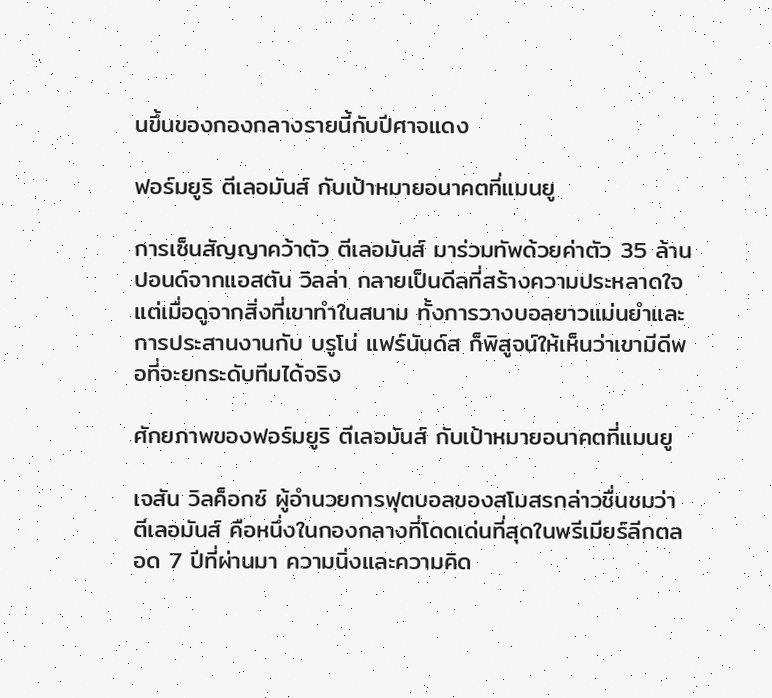นขึ้นของกองกลางรายนี้กับปีศาจแดง

ฟอร์มยูริ ตีเลอมันส์ กับเป้าหมายอนาคตที่แมนยู

การเซ็นสัญญาคว้าตัว ตีเลอมันส์ มาร่วมทัพด้วยค่าตัว 35 ล้านปอนด์จากแอสตัน วิลล่า กลายเป็นดีลที่สร้างความประหลาดใจ แต่เมื่อดูจากสิ่งที่เขาทำในสนาม ทั้งการวางบอลยาวแม่นยำและการประสานงานกับ บรูโน่ แฟร์นันด์ส ก็พิสูจน์ให้เห็นว่าเขามีดีพอที่จะยกระดับทีมได้จริง

ศักยภาพของฟอร์มยูริ ตีเลอมันส์ กับเป้าหมายอนาคตที่แมนยู

เจสัน วิลค็อกซ์ ผู้อำนวยการฟุตบอลของสโมสรกล่าวชื่นชมว่า ตีเลอมันส์ คือหนึ่งในกองกลางที่โดดเด่นที่สุดในพรีเมียร์ลีกตลอด 7 ปีที่ผ่านมา ความนิ่งและความคิด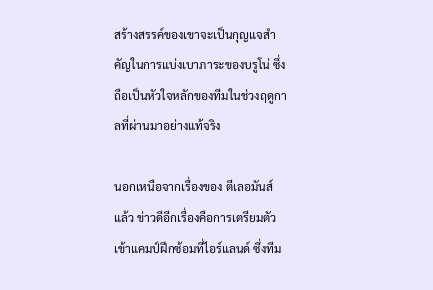สร้างสรรค์ของเขาจะเป็นกุญแจสำคัญในการแบ่งเบาภาระของบรูโน่ ซึ่งถือเป็นหัวใจหลักของทีมในช่วงฤดูกาลที่ผ่านมาอย่างแท้จริง

นอกเหนือจากเรื่องของ ตีเลอมันส์ แล้ว ข่าวดีอีกเรื่องคือการเตรียมตัวเข้าแคมป์ฝึกซ้อมที่ไอร์แลนด์ ซึ่งทีม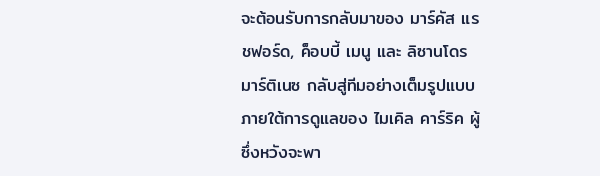จะต้อนรับการกลับมาของ มาร์คัส แรชฟอร์ด, ค็อบบี้ เมนู และ ลิซานโดร มาร์ติเนซ กลับสู่ทีมอย่างเต็มรูปแบบ ภายใต้การดูแลของ ไมเคิล คาร์ริค ผู้ซึ่งหวังจะพา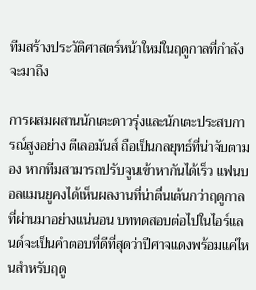ทีมสร้างประวัติศาสตร์หน้าใหม่ในฤดูกาลที่กำลังจะมาถึง

การผสมผสานนักเตะดาวรุ่งและนักเตะประสบการณ์สูงอย่าง ตีเลอมันส์ ถือเป็นกลยุทธ์ที่น่าจับตามอง หากทีมสามารถปรับจูนเข้าหากันได้เร็ว แฟนบอลแมนยูคงได้เห็นผลงานที่น่าตื่นเต้นกว่าฤดูกาลที่ผ่านมาอย่างแน่นอน บททดสอบต่อไปในไอร์แลนด์จะเป็นคำตอบที่ดีที่สุดว่าปีศาจแดงพร้อมแค่ไหนสำหรับฤดู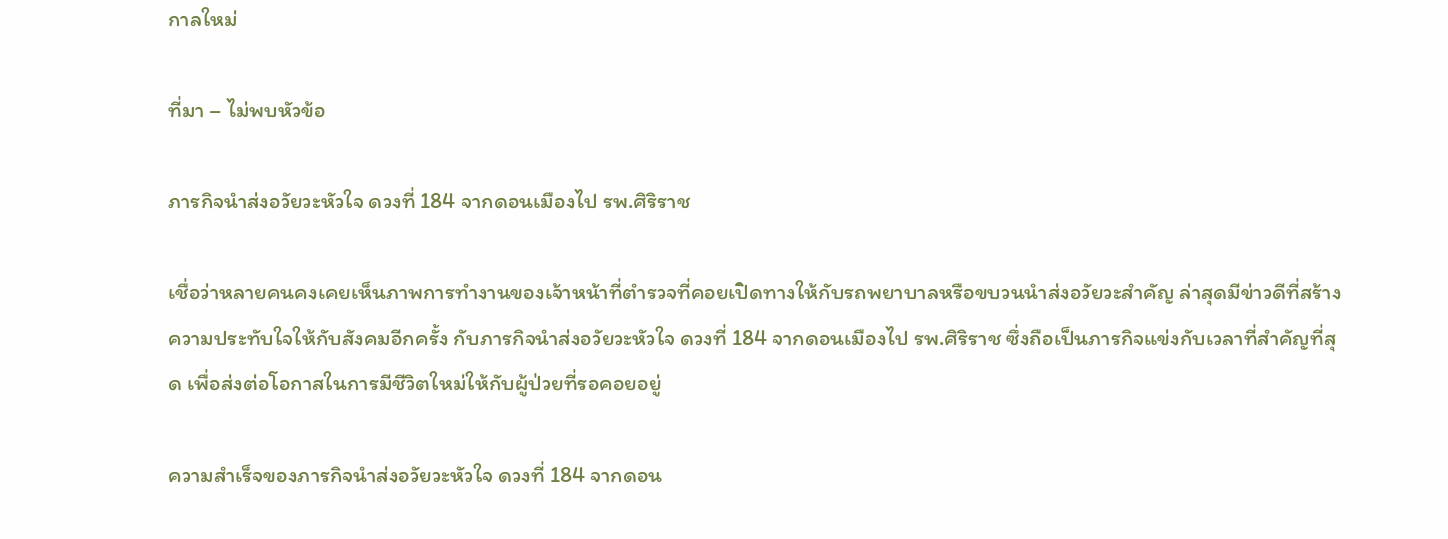กาลใหม่

ที่มา – ไม่พบหัวข้อ

ภารกิจนำส่งอวัยวะหัวใจ ดวงที่ 184 จากดอนเมืองไป รพ.ศิริราช

เชื่อว่าหลายคนคงเคยเห็นภาพการทำงานของเจ้าหน้าที่ตำรวจที่คอยเปิดทางให้กับรถพยาบาลหรือขบวนนำส่งอวัยวะสำคัญ ล่าสุดมีข่าวดีที่สร้างความประทับใจให้กับสังคมอีกครั้ง กับภารกิจนำส่งอวัยวะหัวใจ ดวงที่ 184 จากดอนเมืองไป รพ.ศิริราช ซึ่งถือเป็นภารกิจแข่งกับเวลาที่สำคัญที่สุด เพื่อส่งต่อโอกาสในการมีชีวิตใหม่ให้กับผู้ป่วยที่รอคอยอยู่

ความสำเร็จของภารกิจนำส่งอวัยวะหัวใจ ดวงที่ 184 จากดอน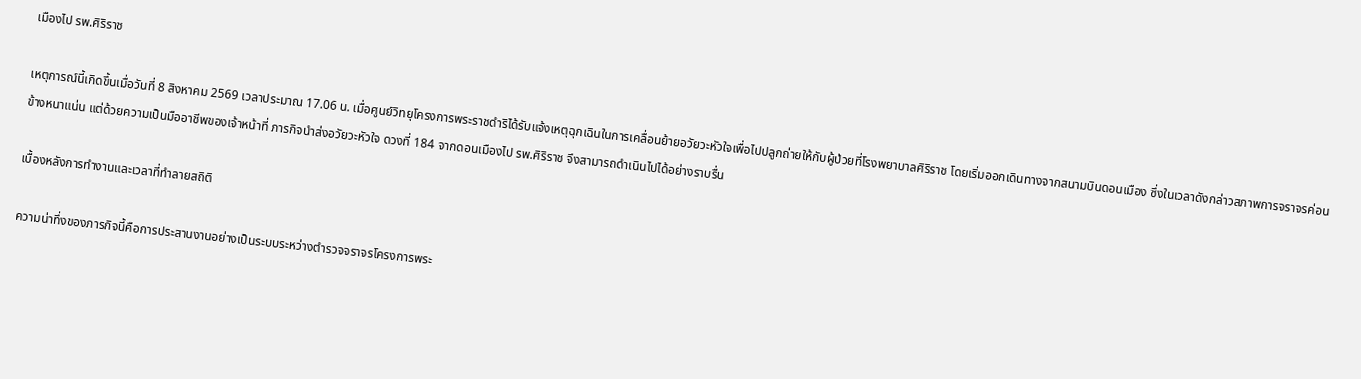เมืองไป รพ.ศิริราช

เหตุการณ์นี้เกิดขึ้นเมื่อวันที่ 8 สิงหาคม 2569 เวลาประมาณ 17.06 น. เมื่อศูนย์วิทยุโครงการพระราชดำริได้รับแจ้งเหตุฉุกเฉินในการเคลื่อนย้ายอวัยวะหัวใจเพื่อไปปลูกถ่ายให้กับผู้ป่วยที่โรงพยาบาลศิริราช โดยเริ่มออกเดินทางจากสนามบินดอนเมือง ซึ่งในเวลาดังกล่าวสภาพการจราจรค่อนข้างหนาแน่น แต่ด้วยความเป็นมืออาชีพของเจ้าหน้าที่ ภารกิจนำส่งอวัยวะหัวใจ ดวงที่ 184 จากดอนเมืองไป รพ.ศิริราช จึงสามารถดำเนินไปได้อย่างราบรื่น

เบื้องหลังการทำงานและเวลาที่ทำลายสถิติ

ความน่าทึ่งของภารกิจนี้คือการประสานงานอย่างเป็นระบบระหว่างตำรวจจราจรโครงการพระ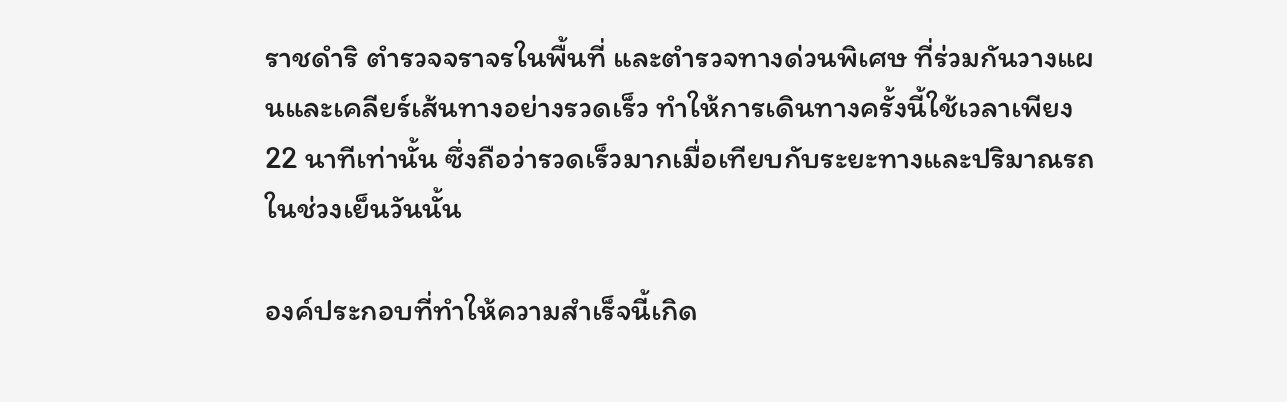ราชดำริ ตำรวจจราจรในพื้นที่ และตำรวจทางด่วนพิเศษ ที่ร่วมกันวางแผนและเคลียร์เส้นทางอย่างรวดเร็ว ทำให้การเดินทางครั้งนี้ใช้เวลาเพียง 22 นาทีเท่านั้น ซึ่งถือว่ารวดเร็วมากเมื่อเทียบกับระยะทางและปริมาณรถในช่วงเย็นวันนั้น

องค์ประกอบที่ทำให้ความสำเร็จนี้เกิด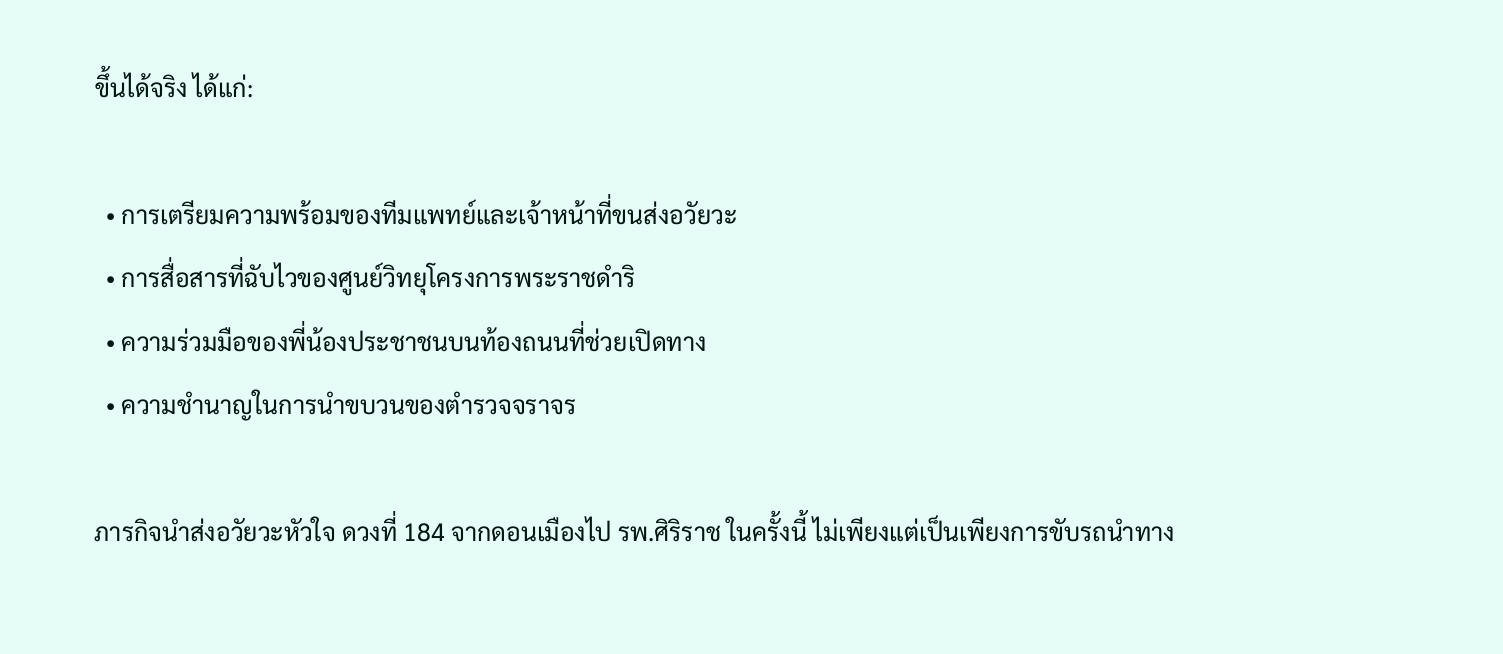ขึ้นได้จริง ได้แก่:

  • การเตรียมความพร้อมของทีมแพทย์และเจ้าหน้าที่ขนส่งอวัยวะ
  • การสื่อสารที่ฉับไวของศูนย์วิทยุโครงการพระราชดำริ
  • ความร่วมมือของพี่น้องประชาชนบนท้องถนนที่ช่วยเปิดทาง
  • ความชำนาญในการนำขบวนของตำรวจจราจร

ภารกิจนำส่งอวัยวะหัวใจ ดวงที่ 184 จากดอนเมืองไป รพ.ศิริราช ในครั้งนี้ ไม่เพียงแต่เป็นเพียงการขับรถนำทาง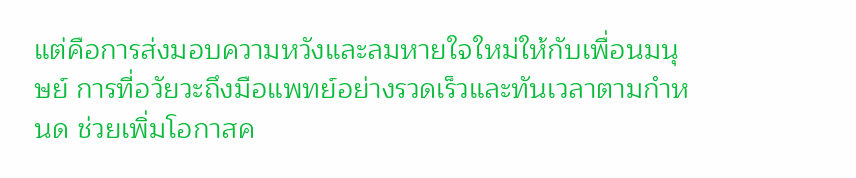แต่คือการส่งมอบความหวังและลมหายใจใหม่ให้กับเพื่อนมนุษย์ การที่อวัยวะถึงมือแพทย์อย่างรวดเร็วและทันเวลาตามกำหนด ช่วยเพิ่มโอกาสค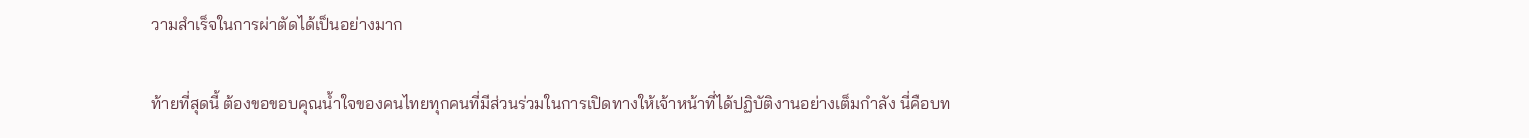วามสำเร็จในการผ่าตัดได้เป็นอย่างมาก

ท้ายที่สุดนี้ ต้องขอขอบคุณน้ำใจของคนไทยทุกคนที่มีส่วนร่วมในการเปิดทางให้เจ้าหน้าที่ได้ปฏิบัติงานอย่างเต็มกำลัง นี่คือบท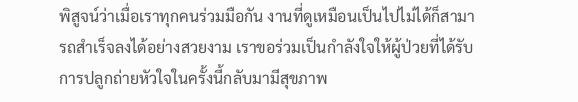พิสูจน์ว่าเมื่อเราทุกคนร่วมมือกัน งานที่ดูเหมือนเป็นไปไม่ได้ก็สามารถสำเร็จลงได้อย่างสวยงาม เราขอร่วมเป็นกำลังใจให้ผู้ป่วยที่ได้รับการปลูกถ่ายหัวใจในครั้งนี้กลับมามีสุขภาพ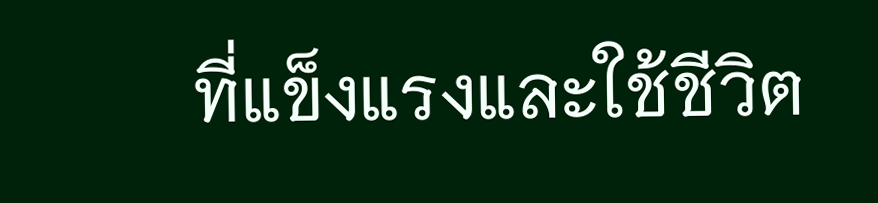ที่แข็งแรงและใช้ชีวิต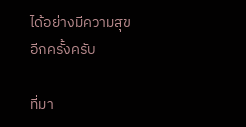ได้อย่างมีความสุขอีกครั้งครับ

ที่มา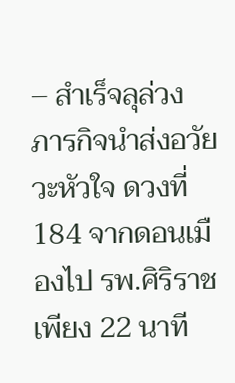– สำเร็จลุล่วง ภารกิจนำส่งอวัยวะหัวใจ ดวงที่ 184 จากดอนเมืองไป รพ.ศิริราช เพียง 22 นาที